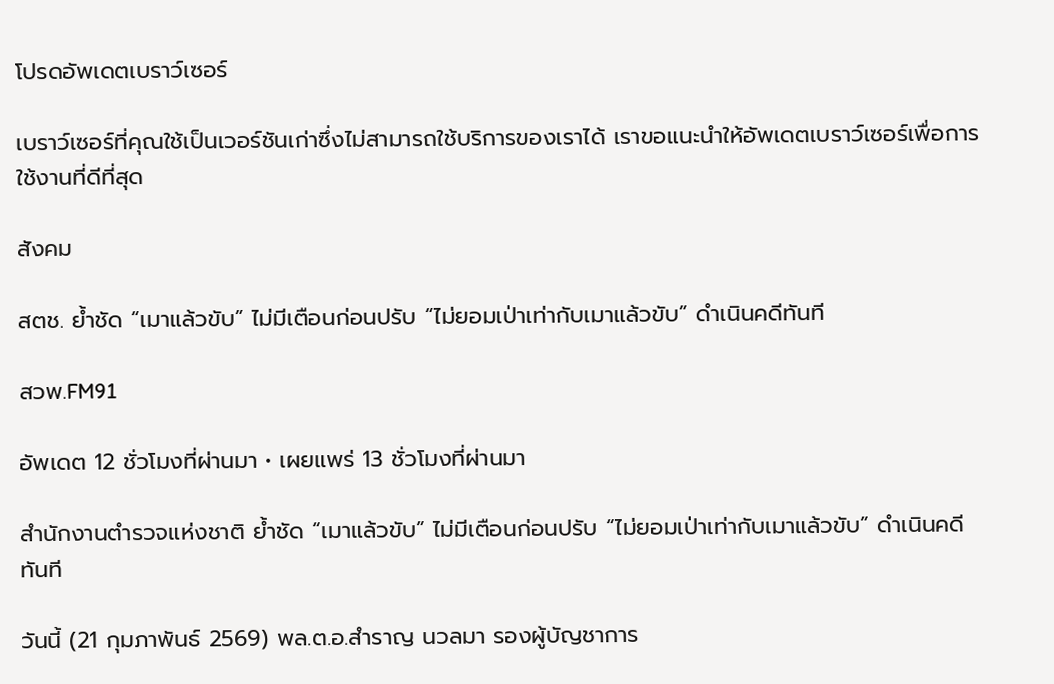โปรดอัพเดตเบราว์เซอร์

เบราว์เซอร์ที่คุณใช้เป็นเวอร์ชันเก่าซึ่งไม่สามารถใช้บริการของเราได้ เราขอแนะนำให้อัพเดตเบราว์เซอร์เพื่อการใช้งานที่ดีที่สุด

สังคม

สตช. ย้ำชัด “เมาแล้วขับ” ไม่มีเตือนก่อนปรับ “ไม่ยอมเป่าเท่ากับเมาแล้วขับ” ดำเนินคดีทันที

สวพ.FM91

อัพเดต 12 ชั่วโมงที่ผ่านมา • เผยแพร่ 13 ชั่วโมงที่ผ่านมา

สำนักงานตำรวจแห่งชาติ ย้ำชัด “เมาแล้วขับ” ไม่มีเตือนก่อนปรับ “ไม่ยอมเป่าเท่ากับเมาแล้วขับ” ดำเนินคดีทันที

วันนี้ (21 กุมภาพันธ์ 2569) พล.ต.อ.สำราญ นวลมา รองผู้บัญชาการ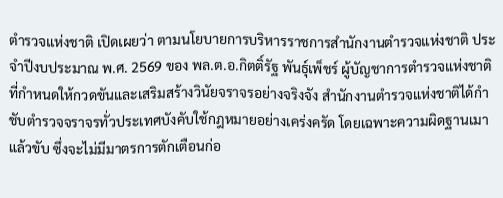ตำรวจแห่งชาติ เปิดเผยว่า ตามนโยบายการบริหารราชการสำนักงานตำรวจแห่งชาติ ประจำปีงบประมาณ พ.ศ. 2569 ของ พล.ต.อ.กิตติ์รัฐ พันธุ์เพ็ชร์ ผู้บัญชาการตำรวจแห่งชาติ ที่กำหนดให้กวดขันและเสริมสร้างวินัยจราจรอย่างจริงจัง สำนักงานตำรวจแห่งชาติได้กำชับตำรวจจราจรทั่วประเทศบังคับใช้กฎหมายอย่างเคร่งครัด โดยเฉพาะความผิดฐานเมาแล้วขับ ซึ่งจะไม่มีมาตรการตักเตือนก่อ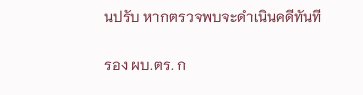นปรับ หากตรวจพบจะดำเนินคดีทันที

รอง ผบ.ตร. ก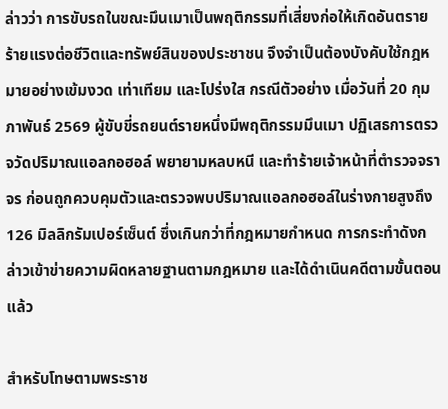ล่าวว่า การขับรถในขณะมึนเมาเป็นพฤติกรรมที่เสี่ยงก่อให้เกิดอันตรายร้ายแรงต่อชีวิตและทรัพย์สินของประชาชน จึงจำเป็นต้องบังคับใช้กฎหมายอย่างเข้มงวด เท่าเทียม และโปร่งใส กรณีตัวอย่าง เมื่อวันที่ 20 กุมภาพันธ์ 2569 ผู้ขับขี่รถยนต์รายหนึ่งมีพฤติกรรมมึนเมา ปฏิเสธการตรวจวัดปริมาณแอลกอฮอล์ พยายามหลบหนี และทำร้ายเจ้าหน้าที่ตำรวจจราจร ก่อนถูกควบคุมตัวและตรวจพบปริมาณแอลกอฮอล์ในร่างกายสูงถึง 126 มิลลิกรัมเปอร์เซ็นต์ ซึ่งเกินกว่าที่กฎหมายกำหนด การกระทำดังกล่าวเข้าข่ายความผิดหลายฐานตามกฎหมาย และได้ดำเนินคดีตามขั้นตอนแล้ว

สำหรับโทษตามพระราช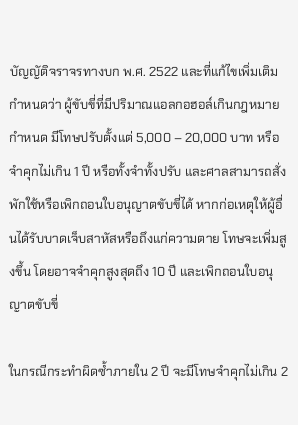บัญญัติจราจรทางบก พ.ศ. 2522 และที่แก้ไขเพิ่มเติม กำหนดว่า ผู้ขับขี่ที่มีปริมาณแอลกอฮอล์เกินกฎหมายกำหนด มีโทษปรับตั้งแต่ 5,000 – 20,000 บาท หรือจำคุกไม่เกิน 1 ปี หรือทั้งจำทั้งปรับ และศาลสามารถสั่งพักใช้หรือเพิกถอนใบอนุญาตขับขี่ได้ หากก่อเหตุให้ผู้อื่นได้รับบาดเจ็บสาหัสหรือถึงแก่ความตาย โทษจะเพิ่มสูงขึ้น โดยอาจจำคุกสูงสุดถึง 10 ปี และเพิกถอนใบอนุญาตขับขี่

ในกรณีกระทำผิดซ้ำภายใน 2 ปี จะมีโทษจำคุกไม่เกิน 2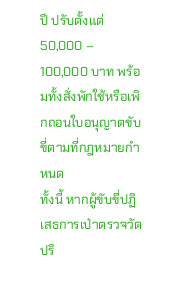ปี ปรับตั้งแต่ 50,000 – 100,000 บาท พร้อมทั้งสั่งพักใช้หรือเพิกถอนใบอนุญาตขับขี่ตามที่กฎหมายกำหนด
ทั้งนี้ หากผู้ขับขี่ปฏิเสธการเป่าตรวจวัดปริ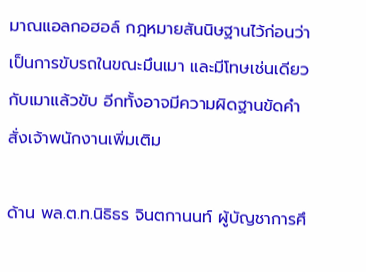มาณแอลกอฮอล์ กฎหมายสันนิษฐานไว้ก่อนว่าเป็นการขับรถในขณะมึนเมา และมีโทษเช่นเดียวกับเมาแล้วขับ อีกทั้งอาจมีความผิดฐานขัดคำสั่งเจ้าพนักงานเพิ่มเติม

ด้าน พล.ต.ท.นิธิธร จินตกานนท์ ผู้บัญชาการศึ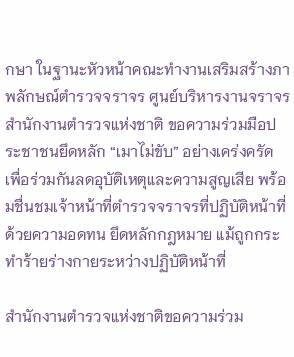กษา ในฐานะหัวหน้าคณะทำงานเสริมสร้างภาพลักษณ์ตำรวจจราจร ศูนย์บริหารงานจราจร สำนักงานตำรวจแห่งชาติ ขอความร่วมมือประชาชนยึดหลัก “เมาไม่ขับ” อย่างเคร่งครัด เพื่อร่วมกันลดอุบัติเหตุและความสูญเสีย พร้อมชื่นชมเจ้าหน้าที่ตำรวจจราจรที่ปฏิบัติหน้าที่ด้วยความอดทน ยึดหลักกฎหมาย แม้ถูกกระทำร้ายร่างกายระหว่างปฏิบัติหน้าที่

สำนักงานตำรวจแห่งชาติขอความร่วม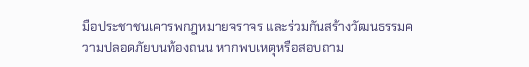มือประชาชนเคารพกฎหมายจราจร และร่วมกันสร้างวัฒนธรรมความปลอดภัยบนท้องถนน หากพบเหตุหรือสอบถาม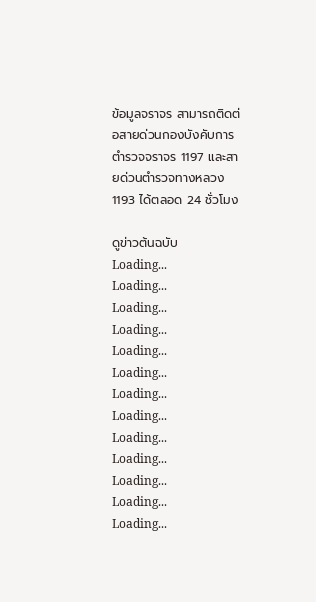ข้อมูลจราจร สามารถติดต่อสายด่วนกองบังคับการตำรวจจราจร 1197 และสายด่วนตำรวจทางหลวง 1193 ได้ตลอด 24 ชั่วโมง

ดูข่าวต้นฉบับ
Loading...
Loading...
Loading...
Loading...
Loading...
Loading...
Loading...
Loading...
Loading...
Loading...
Loading...
Loading...
Loading...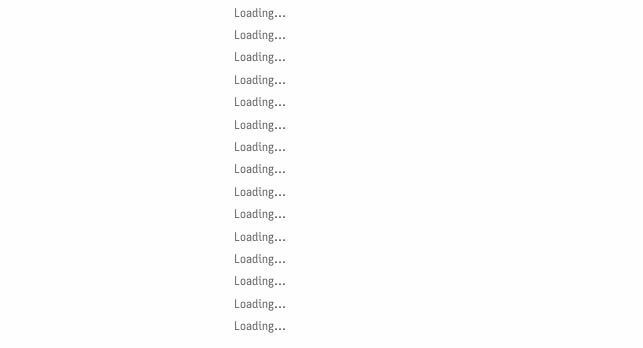Loading...
Loading...
Loading...
Loading...
Loading...
Loading...
Loading...
Loading...
Loading...
Loading...
Loading...
Loading...
Loading...
Loading...
Loading...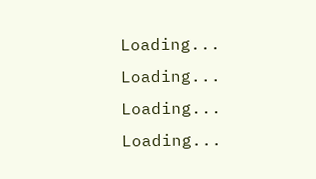Loading...
Loading...
Loading...
Loading...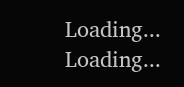Loading...
Loading...